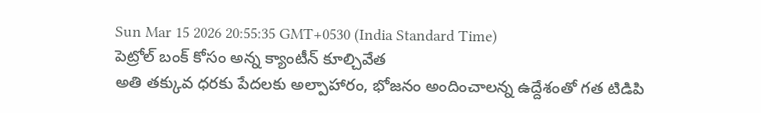Sun Mar 15 2026 20:55:35 GMT+0530 (India Standard Time)
పెట్రోల్ బంక్ కోసం అన్న క్యాంటీన్ కూల్చివేత
అతి తక్కువ ధరకు పేదలకు అల్పాహారం, భోజనం అందించాలన్న ఉద్దేశంతో గత టిడిపి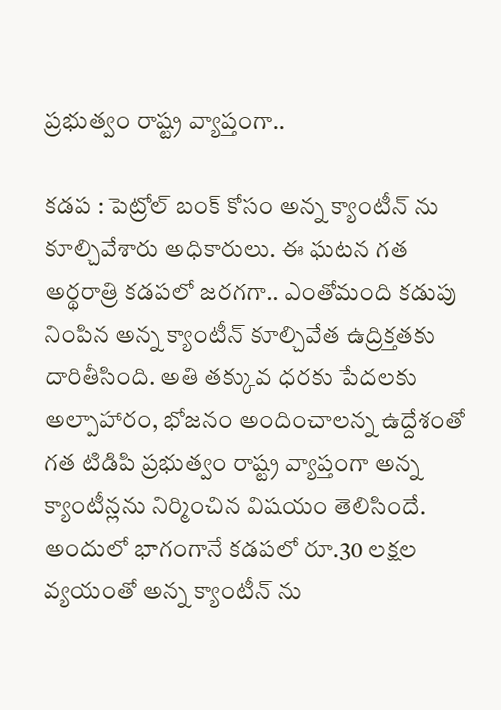ప్రభుత్వం రాష్ట్ర వ్యాప్తంగా..

కడప : పెట్రోల్ బంక్ కోసం అన్న క్యాంటీన్ ను కూల్చివేశారు అధికారులు. ఈ ఘటన గత అర్థరాత్రి కడపలో జరగగా.. ఎంతోమంది కడుపు నింపిన అన్న క్యాంటీన్ కూల్చివేత ఉద్రిక్తతకు దారితీసింది. అతి తక్కువ ధరకు పేదలకు అల్పాహారం, భోజనం అందించాలన్న ఉద్దేశంతో గత టిడిపి ప్రభుత్వం రాష్ట్ర వ్యాప్తంగా అన్న క్యాంటీన్లను నిర్మించిన విషయం తెలిసిందే. అందులో భాగంగానే కడపలో రూ.30 లక్షల వ్యయంతో అన్న క్యాంటీన్ ను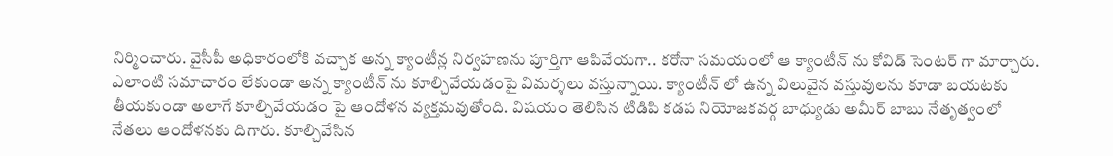నిర్మించారు. వైసీపీ అధికారంలోకి వచ్చాక అన్న క్యాంటీన్ల నిర్వహణను పూర్తిగా ఆపివేయగా.. కరోనా సమయంలో ఆ క్యాంటీన్ ను కోవిడ్ సెంటర్ గా మార్చారు.
ఎలాంటి సమాచారం లేకుండా అన్న క్యాంటీన్ ను కూల్చివేయడంపై విమర్శలు వస్తున్నాయి. క్యాంటీన్ లో ఉన్న విలువైన వస్తువులను కూడా బయటకు తీయకుండా అలాగే కూల్చివేయడం పై ఆందోళన వ్యక్తమవుతోంది. విషయం తెలిసిన టిడిపి కడప నియోజకవర్గ బాధ్యుడు అమీర్ బాబు నేతృత్వంలో నేతలు ఆందోళనకు దిగారు. కూల్చివేసిన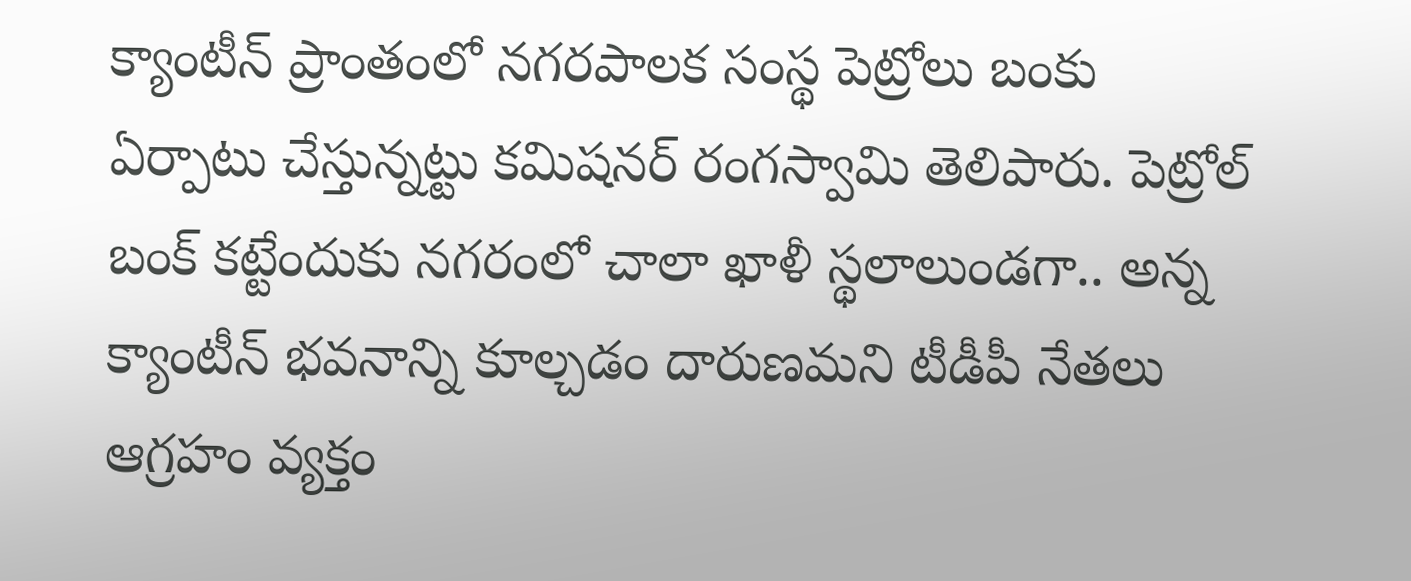క్యాంటీన్ ప్రాంతంలో నగరపాలక సంస్థ పెట్రోలు బంకు ఏర్పాటు చేస్తున్నట్టు కమిషనర్ రంగస్వామి తెలిపారు. పెట్రోల్ బంక్ కట్టేందుకు నగరంలో చాలా ఖాళీ స్థలాలుండగా.. అన్న క్యాంటీన్ భవనాన్ని కూల్చడం దారుణమని టీడీపీ నేతలు ఆగ్రహం వ్యక్తం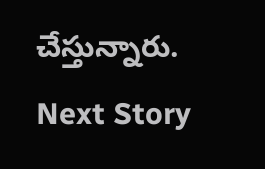చేస్తున్నారు.
Next Story